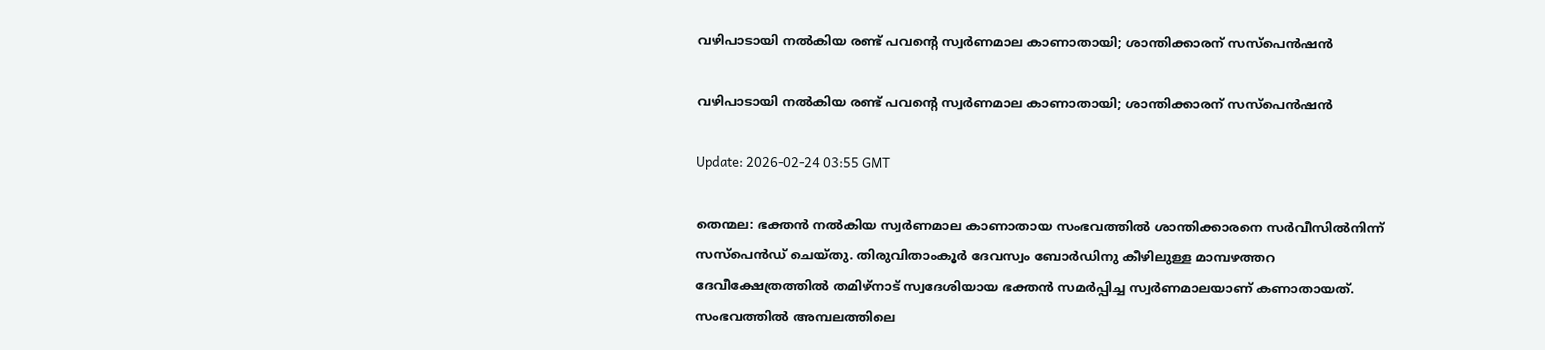വഴിപാടായി നല്‍കിയ രണ്ട് പവന്റെ സ്വര്‍ണമാല കാണാതായി; ശാന്തിക്കാരന് സസ്‌പെന്‍ഷന്‍

വഴിപാടായി നല്‍കിയ രണ്ട് പവന്റെ സ്വര്‍ണമാല കാണാതായി; ശാന്തിക്കാരന് സസ്‌പെന്‍ഷന്‍

Update: 2026-02-24 03:55 GMT

തെന്മല: ഭക്തന്‍ നല്‍കിയ സ്വര്‍ണമാല കാണാതായ സംഭവത്തില്‍ ശാന്തിക്കാരനെ സര്‍വീസില്‍നിന്ന് സസ്‌പെന്‍ഡ് ചെയ്തു. തിരുവിതാംകൂര്‍ ദേവസ്വം ബോര്‍ഡിനു കീഴിലുള്ള മാമ്പഴത്തറ ദേവീക്ഷേത്രത്തില്‍ തമിഴ്‌നാട് സ്വദേശിയായ ഭക്തന്‍ സമര്‍പ്പിച്ച സ്വര്‍ണമാലയാണ് കണാതായത്. സംഭവത്തില്‍ അമ്പലത്തിലെ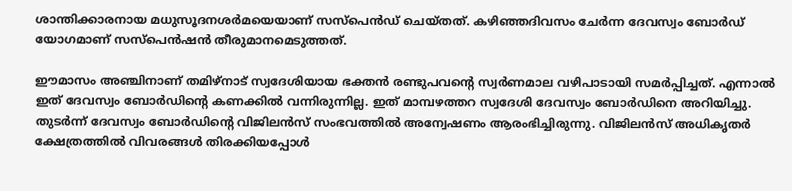ശാന്തിക്കാരനായ മധുസൂദനശര്‍മയെയാണ് സസ്‌പെന്‍ഡ് ചെയ്തത്. കഴിഞ്ഞദിവസം ചേര്‍ന്ന ദേവസ്വം ബോര്‍ഡ് യോഗമാണ് സസ്‌പെന്‍ഷന്‍ തീരുമാനമെടുത്തത്.

ഈമാസം അഞ്ചിനാണ് തമിഴ്‌നാട് സ്വദേശിയായ ഭക്തന്‍ രണ്ടുപവന്റെ സ്വര്‍ണമാല വഴിപാടായി സമര്‍പ്പിച്ചത്. എന്നാല്‍ ഇത് ദേവസ്വം ബോര്‍ഡിന്റെ കണക്കില്‍ വന്നിരുന്നില്ല. ഇത് മാമ്പഴത്തറ സ്വദേശി ദേവസ്വം ബോര്‍ഡിനെ അറിയിച്ചു. തുടര്‍ന്ന് ദേവസ്വം ബോര്‍ഡിന്റെ വിജിലന്‍സ് സംഭവത്തില്‍ അന്വേഷണം ആരംഭിച്ചിരുന്നു. വിജിലന്‍സ് അധികൃതര്‍ ക്ഷേത്രത്തില്‍ വിവരങ്ങള്‍ തിരക്കിയപ്പോള്‍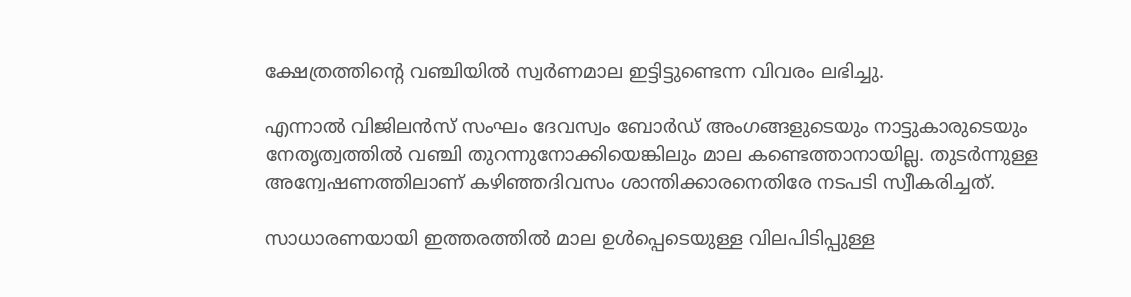ക്ഷേത്രത്തിന്റെ വഞ്ചിയില്‍ സ്വര്‍ണമാല ഇട്ടിട്ടുണ്ടെന്ന വിവരം ലഭിച്ചു.

എന്നാല്‍ വിജിലന്‍സ് സംഘം ദേവസ്വം ബോര്‍ഡ് അംഗങ്ങളുടെയും നാട്ടുകാരുടെയും നേതൃത്വത്തില്‍ വഞ്ചി തുറന്നുനോക്കിയെങ്കിലും മാല കണ്ടെത്താനായില്ല. തുടര്‍ന്നുള്ള അന്വേഷണത്തിലാണ് കഴിഞ്ഞദിവസം ശാന്തിക്കാരനെതിരേ നടപടി സ്വീകരിച്ചത്.

സാധാരണയായി ഇത്തരത്തില്‍ മാല ഉള്‍പ്പെടെയുള്ള വിലപിടിപ്പുള്ള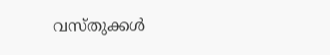വസ്തുക്കള്‍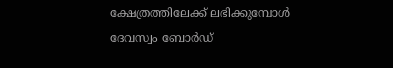ക്ഷേത്രത്തിലേക്ക് ലഭിക്കുമ്പോള്‍ ദേവസ്വം ബോര്‍ഡ്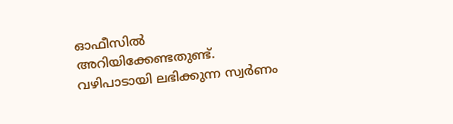ഓഫീസില്‍ അറിയിക്കേണ്ടതുണ്ട്. വഴിപാടായി ലഭിക്കുന്ന സ്വര്‍ണം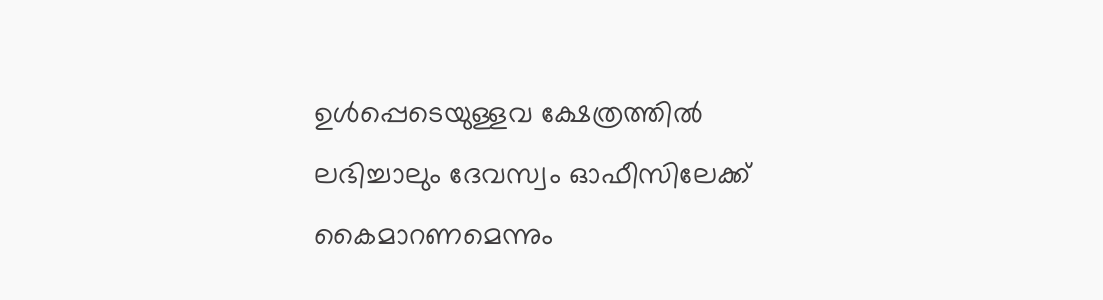ഉള്‍പ്പെടെയുള്ളവ ക്ഷേത്രത്തില്‍ ലഭിച്ചാലും ദേവസ്വം ഓഫീസിലേക്ക് കൈമാറണമെന്നും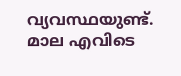വ്യവസ്ഥയുണ്ട്. മാല എവിടെ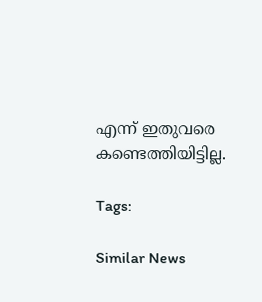എന്ന് ഇതുവരെ കണ്ടെത്തിയിട്ടില്ല.

Tags:

Similar News